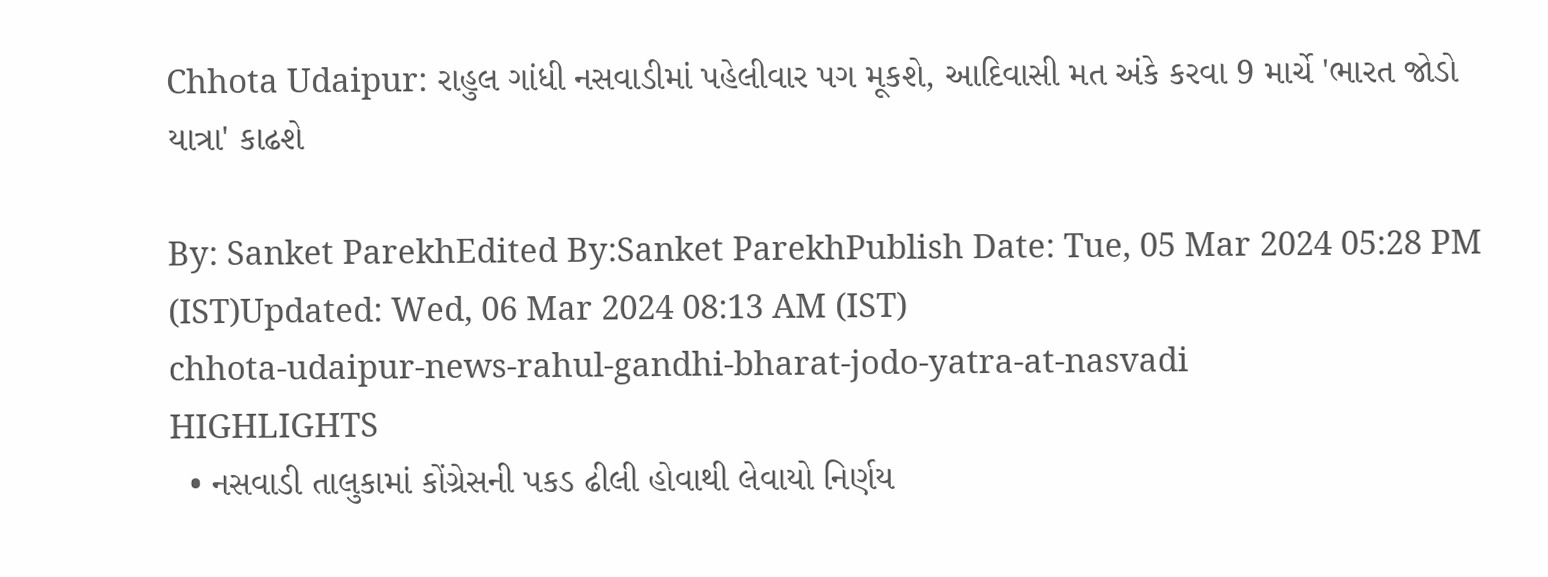Chhota Udaipur: રાહુલ ગાંધી નસવાડીમાં પહેલીવાર પગ મૂકશે, આદિવાસી મત અંકે કરવા 9 માર્ચે 'ભારત જોડો યાત્રા' કાઢશે

By: Sanket ParekhEdited By:Sanket ParekhPublish Date: Tue, 05 Mar 2024 05:28 PM (IST)Updated: Wed, 06 Mar 2024 08:13 AM (IST)
chhota-udaipur-news-rahul-gandhi-bharat-jodo-yatra-at-nasvadi
HIGHLIGHTS
  • નસવાડી તાલુકામાં કોંગ્રેસની પકડ ઢીલી હોવાથી લેવાયો નિર્ણય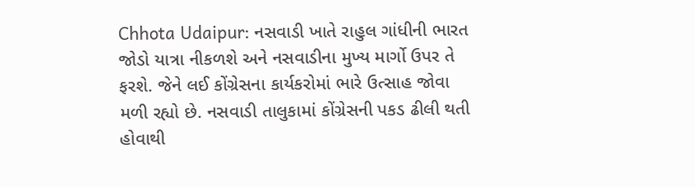Chhota Udaipur: નસવાડી ખાતે રાહુલ ગાંધીની ભારત જોડો યાત્રા નીકળશે અને નસવાડીના મુખ્ય માર્ગો ઉપર તે ફરશે. જેને લઈ કોંગ્રેસના કાર્યકરોમાં ભારે ઉત્સાહ જોવા મળી રહ્યો છે. નસવાડી તાલુકામાં કોંગ્રેસની પકડ ઢીલી થતી હોવાથી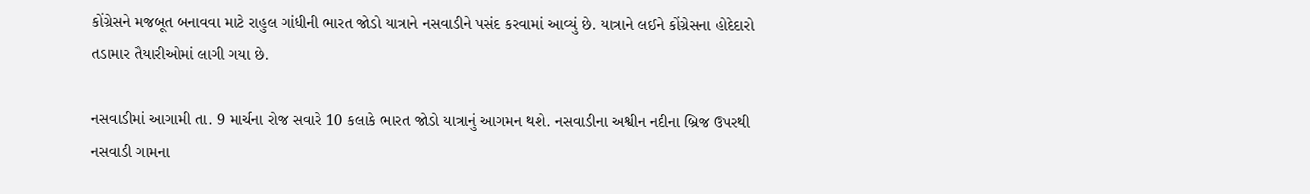કોંગ્રેસને મજબૂત બનાવવા માટે રાહુલ ગાંધીની ભારત જોડો યાત્રાને નસવાડીને પસંદ કરવામાં આવ્યું છે. યાત્રાને લઈને કોંગ્રેસના હોદેદારો તડામાર તૈયારીઓમાં લાગી ગયા છે.

નસવાડીમાં આગામી તા. 9 માર્ચના રોજ સવારે 10 કલાકે ભારત જોડો યાત્રાનું આગમન થશે. નસવાડીના અશ્વીન નદીના બ્રિજ ઉપરથી નસવાડી ગામના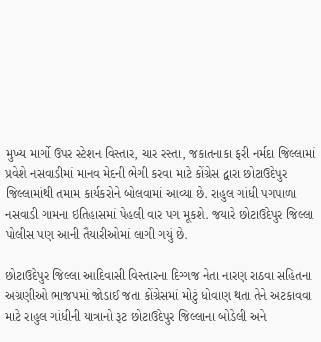મુખ્ય માર્ગો ઉપર સ્ટેશન વિસ્તાર, ચાર રસ્તા, જકાતનાકા ફરી નર્મદા જિલ્લામાં પ્રવેશે નસવાડીમાં માનવ મેદની ભેગી કરવા માટે કોંગ્રેસ દ્વારા છોટાઉદેપુર જિલ્લામાંથી તમામ કાર્યકરોને બોલવામાં આવ્યા છે. રાહુલ ગાંધી પગપાળા નસવાડી ગામના ઇતિહાસમાં પેહલી વાર પગ મૂકશે. જયારે છોટાઉદેપુર જિલ્લા પોલીસ પણ આની તૈયારીઓમાં લાગી ગયું છે.

છોટાઉદેપુર જિલ્લા આદિવાસી વિસ્તારના દિગ્ગજ નેતા નારણ રાઠવા સહિતના અગ્રણીઓ ભાજપમાં જોડાઈ જતા કોંગ્રેસમાં મોટું ધોવાણ થતા તેને અટકાવવા માટે રાહુલ ગાંધીની યાત્રાનો રૂટ છોટાઉદેપુર જિલ્લાના બોડેલી અને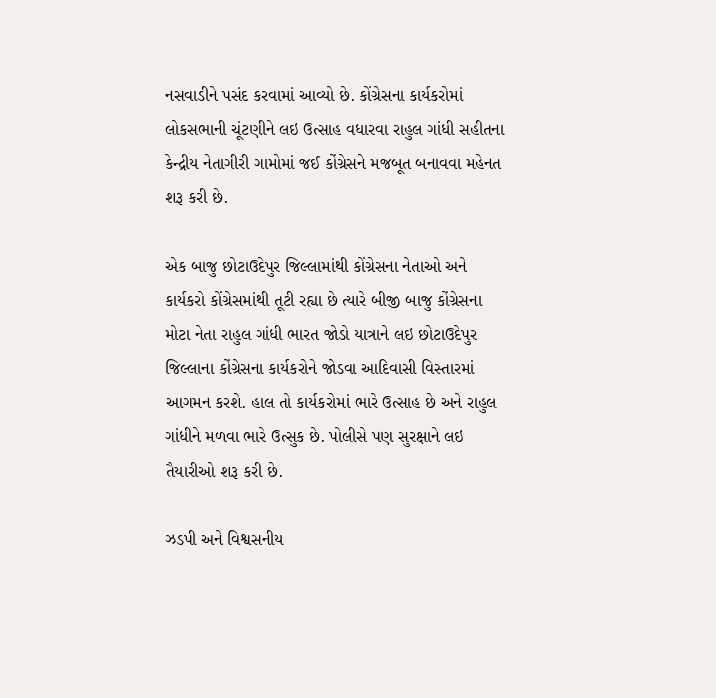નસવાડીને પસંદ કરવામાં આવ્યો છે. કોંગ્રેસના કાર્યકરોમાં લોકસભાની ચૂંટણીને લઇ ઉત્સાહ વધારવા રાહુલ ગાંધી સહીતના કેન્દ્રીય નેતાગીરી ગામોમાં જઈ કોંગ્રેસને મજબૂત બનાવવા મહેનત શરૂ કરી છે.

એક બાજુ છોટાઉદેપુર જિલ્લામાંથી કોંગ્રેસના નેતાઓ અને કાર્યકરો કોંગ્રેસમાંથી તૂટી રહ્યા છે ત્યારે બીજી બાજુ કોંગ્રેસના મોટા નેતા રાહુલ ગાંધી ભારત જોડો યાત્રાને લઇ છોટાઉદેપુર જિલ્લાના કોંગ્રેસના કાર્યકરોને જોડવા આદિવાસી વિસ્તારમાં આગમન કરશે. હાલ તો કાર્યકરોમાં ભારે ઉત્સાહ છે અને રાહુલ ગાંધીને મળવા ભારે ઉત્સુક છે. પોલીસે પણ સુરક્ષાને લઇ તૈયારીઓ શરૂ કરી છે.

ઝડપી અને વિશ્વસનીય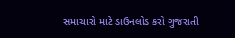સમાચારો માટે ડાઉનલોડ કરો ગુજરાતી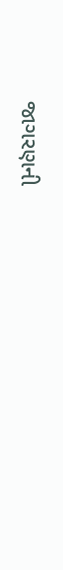જાગરણની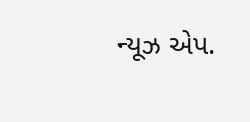ન્યૂઝ એપ.